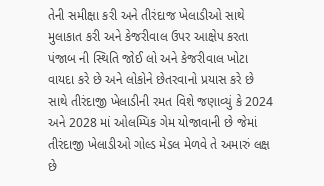તેની સમીક્ષા કરી અને તીરંદાજ ખેલાડીઓ સાથે મુલાકાત કરી અને કેજરીવાલ ઉપર આક્ષેપ કરતા પંજાબ ની સ્થિતિ જોઈ લો અને કેજરીવાલ ખોટા વાયદા કરે છે અને લોકોને છેતરવાનો પ્રયાસ કરે છે સાથે તીરંદાજી ખેલાડીની રમત વિશે જણાવ્યું કે 2024 અને 2028 માં ઓલમ્પિક ગેમ યોજાવાની છે જેમાં તીરંદાજી ખેલાડીઓ ગોલ્ડ મેડલ મેળવે તે અમારું લક્ષ છે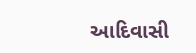આદિવાસી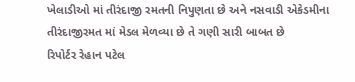ખેલાડીઓ માં તીરંદાજી રમતની નિપુણતા છે અને નસવાડી એકેડમીના તીરંદાજીરમત માં મેડલ મેળવ્યા છે તે ગણી સારી બાબત છે
રિપોર્ટર રેહાન પટેલ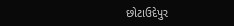છોટાઉદેપુર